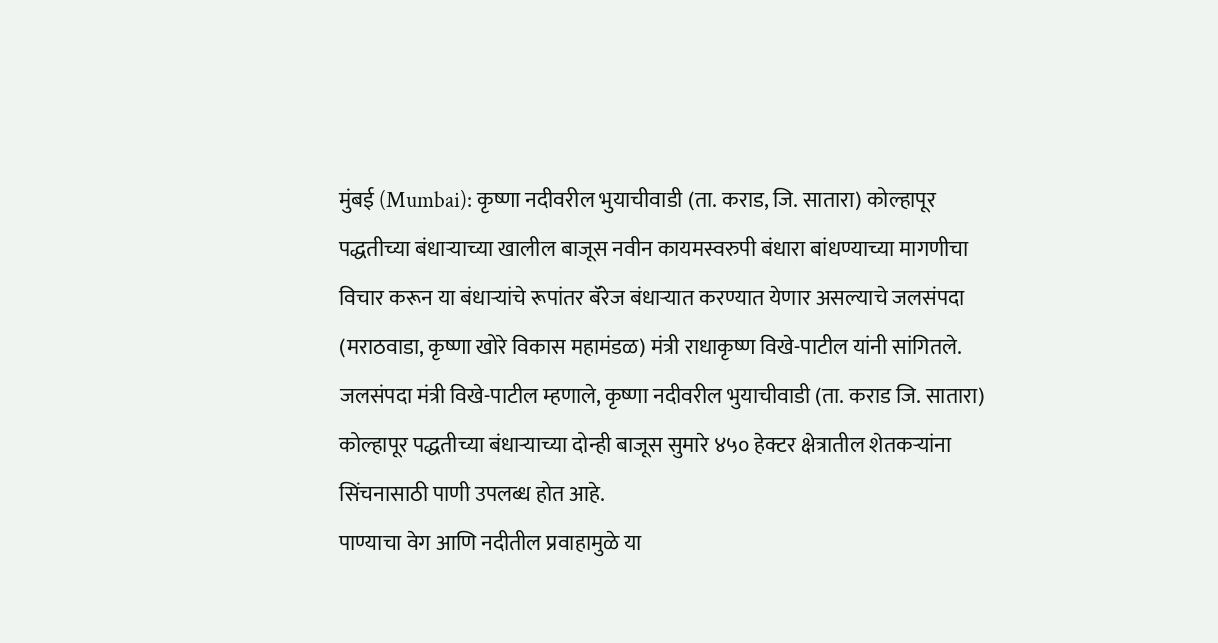मुंबई (Mumbai): कृष्णा नदीवरील भुयाचीवाडी (ता. कराड, जि. सातारा) कोल्हापूर पद्धतीच्या बंधाऱ्याच्या खालील बाजूस नवीन कायमस्वरुपी बंधारा बांधण्याच्या मागणीचा विचार करून या बंधाऱ्यांचे रूपांतर बॅरेज बंधाऱ्यात करण्यात येणार असल्याचे जलसंपदा (मराठवाडा, कृष्णा खोरे विकास महामंडळ) मंत्री राधाकृष्ण विखे-पाटील यांनी सांगितले.
जलसंपदा मंत्री विखे-पाटील म्हणाले, कृष्णा नदीवरील भुयाचीवाडी (ता. कराड जि. सातारा) कोल्हापूर पद्धतीच्या बंधाऱ्याच्या दोन्ही बाजूस सुमारे ४५० हेक्टर क्षेत्रातील शेतकऱ्यांना सिंचनासाठी पाणी उपलब्ध होत आहे.
पाण्याचा वेग आणि नदीतील प्रवाहामुळे या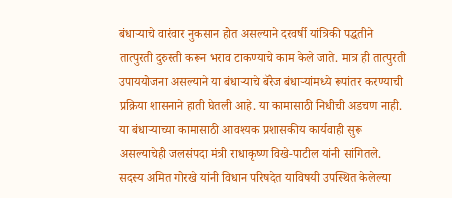बंधाऱ्याचे वारंवार नुकसान होत असल्याने दरवर्षी यांत्रिकी पद्धतीने तात्पुरती दुरुस्ती करून भराव टाकण्याचे काम केले जाते. मात्र ही तात्पुरती उपाययोजना असल्याने या बंधाऱ्याचे बॅरेज बंधाऱ्यांमध्ये रूपांतर करण्याची प्रक्रिया शासनाने हाती घेतली आहे. या कामासाठी निधीची अडचण नाही.
या बंधाऱ्याच्या कामासाठी आवश्यक प्रशासकीय कार्यवाही सुरू असल्याचेही जलसंपदा मंत्री राधाकृष्ण विखे-पाटील यांनी सांगितले.
सदस्य अमित गोरखे यांनी विधान परिषदेत याविषयी उपस्थित केलेल्या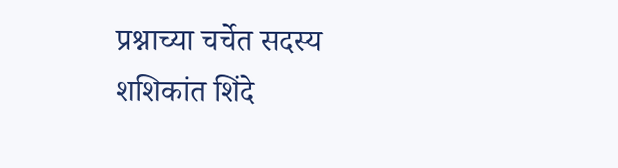प्रश्नाच्या चर्चेत सदस्य शशिकांत शिंदे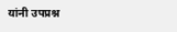यांनी उपप्रश्न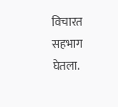विचारत सहभाग घेतला.